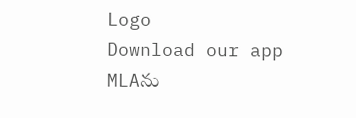Logo
Download our app
MLAను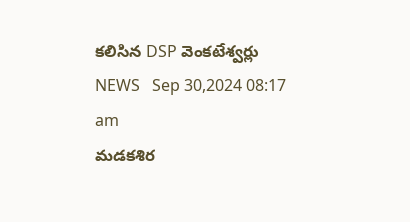కలిసిన DSP వెంకటేశ్వర్లు
NEWS   Sep 30,2024 08:17 am
మడకశిర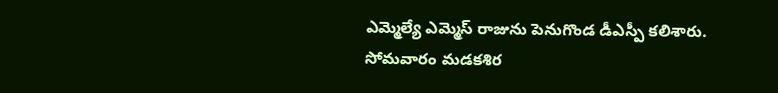ఎమ్మెల్యే ఎమ్మెస్ రాజును పెనుగొండ డీఎస్పీ కలిశారు. సోమవారం మడకశిర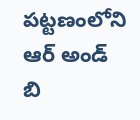పట్టణంలోని ఆర్ అండ్ బి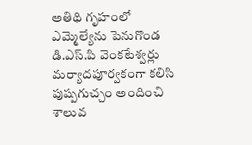అతిథి గృహంలో ఎమ్మెల్యేను పెనుగొండ డి.ఎస్.పి వెంకటేశ్వర్లు మర్యాదపూర్వకంగా కలిసి పుష్పగుచ్చం అందించి శాలువ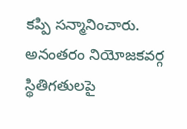కప్పి సన్మానించారు. అనంతరం నియోజకవర్గ స్థితిగతులపై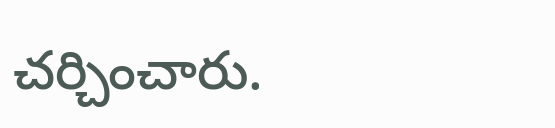చర్చించారు.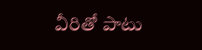వీరితో పాటు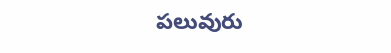పలువురు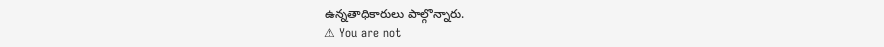ఉన్నతాధికారులు పాల్గొన్నారు.
⚠ You are not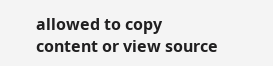allowed to copy content or view source